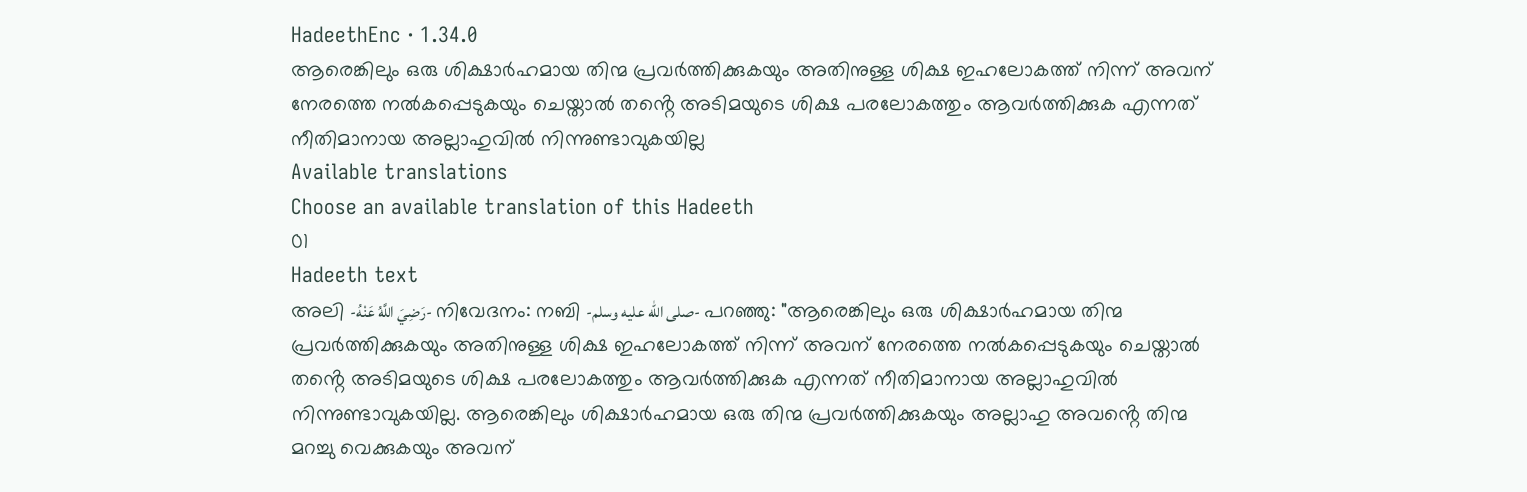HadeethEnc · 1.34.0
ആരെങ്കിലും ഒരു ശിക്ഷാർഹമായ തിന്മ പ്രവർത്തിക്കുകയും അതിനുള്ള ശിക്ഷ ഇഹലോകത്ത് നിന്ന് അവന് നേരത്തെ നൽകപ്പെടുകയും ചെയ്താൽ തൻ്റെ അടിമയുടെ ശിക്ഷ പരലോകത്തും ആവർത്തിക്കുക എന്നത് നീതിമാനായ അല്ലാഹുവിൽ നിന്നുണ്ടാവുകയില്ല
Available translations
Choose an available translation of this Hadeeth
01
Hadeeth text
അലി -رَضِيَ اللَّهُ عَنْهُ- നിവേദനം: നബി -صلى الله عليه وسلم- പറഞ്ഞു: "ആരെങ്കിലും ഒരു ശിക്ഷാർഹമായ തിന്മ പ്രവർത്തിക്കുകയും അതിനുള്ള ശിക്ഷ ഇഹലോകത്ത് നിന്ന് അവന് നേരത്തെ നൽകപ്പെടുകയും ചെയ്താൽ തൻ്റെ അടിമയുടെ ശിക്ഷ പരലോകത്തും ആവർത്തിക്കുക എന്നത് നീതിമാനായ അല്ലാഹുവിൽ നിന്നുണ്ടാവുകയില്ല. ആരെങ്കിലും ശിക്ഷാർഹമായ ഒരു തിന്മ പ്രവർത്തിക്കുകയും അല്ലാഹു അവൻ്റെ തിന്മ
മറച്ചു വെക്കുകയും അവന്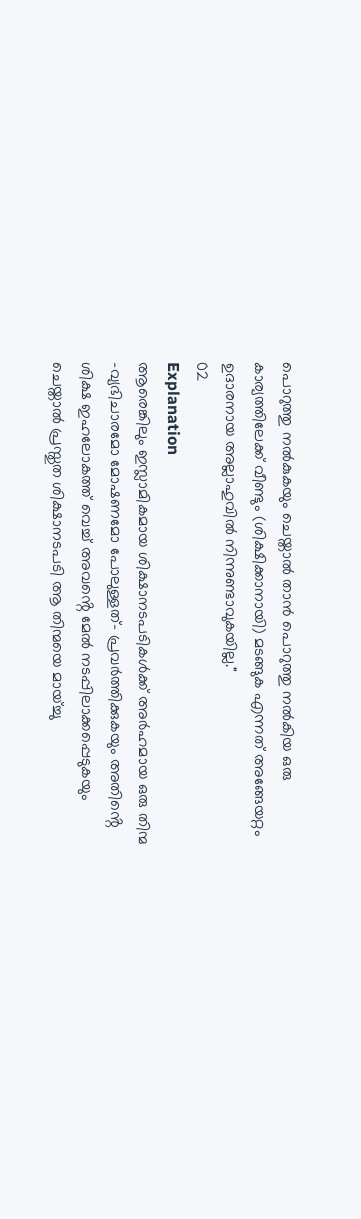പൊറുത്തു നൽകുകയും ചെയ്താൽ താൻ പൊറുത്തു നൽകിയ ഒരു കാര്യത്തിലേക്ക് വീണ്ടും (ശിക്ഷിക്കാനായി) മടങ്ങുക എന്നത് അങ്ങേയറ്റം ഉദാരനായ അല്ലാഹുവിൽ നിന്നുണ്ടാവുകയില്ല."
02
Explanation
ആരെങ്കിലും ഇസ്ലാമികമായ ശിക്ഷാനടപടികൾക്ക് അർഹമായ ഒരു തിന്മ -വ്യഭിചാരമോ മോഷണമോ പോലുള്ളത്- പ്രവർത്തിക്കുകയും അതിൻ്റെ ശിക്ഷ ഇഹലോകത്ത് വെച്ച് അവൻ്റെ മേൽ നടപ്പിലാക്കപ്പെടുകയും ചെയ്താൽ പ്രസ്തുത ശിക്ഷാനടപടി ആ തിന്മയെ മായ്ച്ചു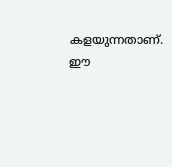കളയുന്നതാണ്. ഈ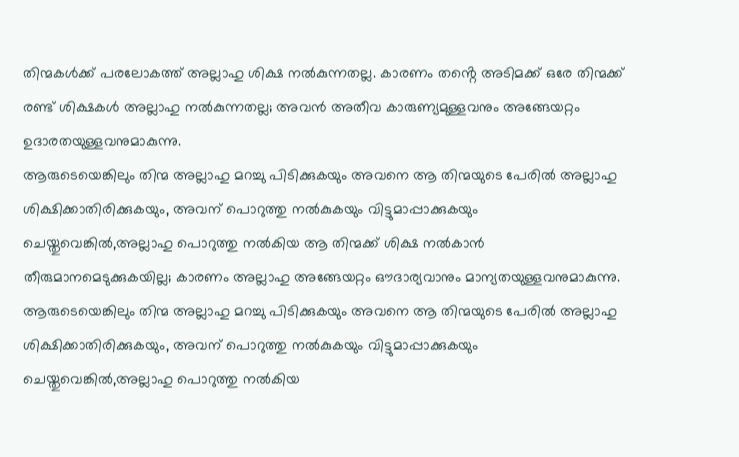തിന്മകൾക്ക് പരലോകത്ത് അല്ലാഹു ശിക്ഷ നൽകുന്നതല്ല. കാരണം തൻ്റെ അടിമക്ക് ഒരേ തിന്മക്ക് രണ്ട് ശിക്ഷകൾ അല്ലാഹു നൽകുന്നതല്ല; അവൻ അതീവ കാരുണ്യമുള്ളവനും അങ്ങേയറ്റം ഉദാരതയുള്ളവനുമാകുന്നു.
ആരുടെയെങ്കിലും തിന്മ അല്ലാഹു മറച്ചു പിടിക്കുകയും അവനെ ആ തിന്മയുടെ പേരിൽ അല്ലാഹു ശിക്ഷിക്കാതിരിക്കുകയും, അവന് പൊറുത്തു നൽകുകയും വിട്ടുമാപ്പാക്കുകയും ചെയ്തുവെങ്കിൽ,അല്ലാഹു പൊറുത്തു നൽകിയ ആ തിന്മക്ക് ശിക്ഷ നൽകാൻ തീരുമാനമെടുക്കുകയില്ല; കാരണം അല്ലാഹു അങ്ങേയറ്റം ഔദാര്യവാനും മാന്യതയുള്ളവനുമാകുന്നു.
ആരുടെയെങ്കിലും തിന്മ അല്ലാഹു മറച്ചു പിടിക്കുകയും അവനെ ആ തിന്മയുടെ പേരിൽ അല്ലാഹു ശിക്ഷിക്കാതിരിക്കുകയും, അവന് പൊറുത്തു നൽകുകയും വിട്ടുമാപ്പാക്കുകയും ചെയ്തുവെങ്കിൽ,അല്ലാഹു പൊറുത്തു നൽകിയ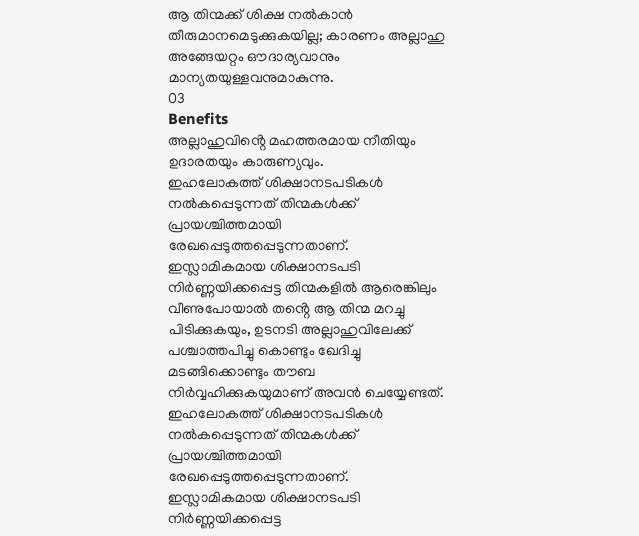ആ തിന്മക്ക് ശിക്ഷ നൽകാൻ തീരുമാനമെടുക്കുകയില്ല; കാരണം അല്ലാഹു അങ്ങേയറ്റം ഔദാര്യവാനും മാന്യതയുള്ളവനുമാകുന്നു.
03
Benefits
അല്ലാഹുവിൻ്റെ മഹത്തരമായ നീതിയും ഉദാരതയും കാരുണ്യവും.
ഇഹലോകത്ത് ശിക്ഷാനടപടികൾ നൽകപ്പെടുന്നത് തിന്മകൾക്ക് പ്രായശ്ചിത്തമായി രേഖപ്പെടുത്തപ്പെടുന്നതാണ്.
ഇസ്ലാമികമായ ശിക്ഷാനടപടി നിർണ്ണയിക്കപ്പെട്ട തിന്മകളിൽ ആരെങ്കിലും വീണുപോയാൽ തൻ്റെ ആ തിന്മ മറച്ചു പിടിക്കുകയും, ഉടനടി അല്ലാഹുവിലേക്ക് പശ്ചാത്തപിച്ചു കൊണ്ടും ഖേദിച്ചു മടങ്ങിക്കൊണ്ടും തൗബ നിർവ്വഹിക്കുകയുമാണ് അവൻ ചെയ്യേണ്ടത്.
ഇഹലോകത്ത് ശിക്ഷാനടപടികൾ നൽകപ്പെടുന്നത് തിന്മകൾക്ക് പ്രായശ്ചിത്തമായി രേഖപ്പെടുത്തപ്പെടുന്നതാണ്.
ഇസ്ലാമികമായ ശിക്ഷാനടപടി നിർണ്ണയിക്കപ്പെട്ട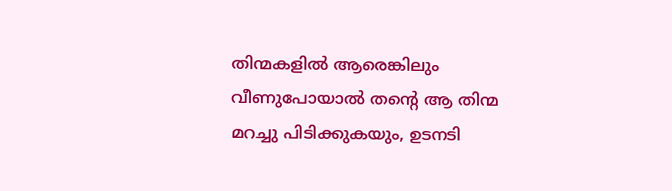തിന്മകളിൽ ആരെങ്കിലും വീണുപോയാൽ തൻ്റെ ആ തിന്മ മറച്ചു പിടിക്കുകയും, ഉടനടി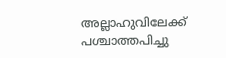അല്ലാഹുവിലേക്ക് പശ്ചാത്തപിച്ചു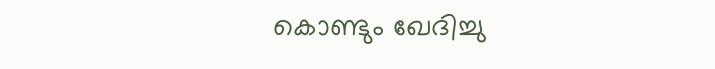കൊണ്ടും ഖേദിച്ചു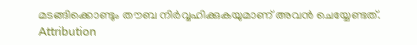മടങ്ങിക്കൊണ്ടും തൗബ നിർവ്വഹിക്കുകയുമാണ് അവൻ ചെയ്യേണ്ടത്.
Attribution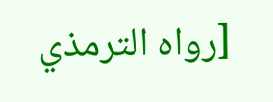[رواه الترمذي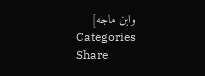وابن ماجه]
Categories
Share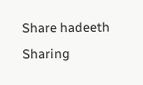Share hadeeth
Sharing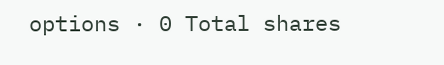options · 0 Total shares